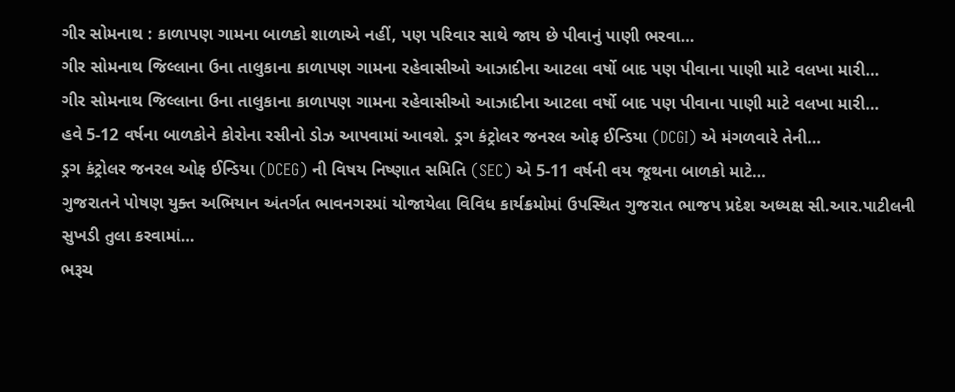ગીર સોમનાથ : કાળાપણ ગામના બાળકો શાળાએ નહીં, પણ પરિવાર સાથે જાય છે પીવાનું પાણી ભરવા…
ગીર સોમનાથ જિલ્લાના ઉના તાલુકાના કાળાપણ ગામના રહેવાસીઓ આઝાદીના આટલા વર્ષો બાદ પણ પીવાના પાણી માટે વલખા મારી…
ગીર સોમનાથ જિલ્લાના ઉના તાલુકાના કાળાપણ ગામના રહેવાસીઓ આઝાદીના આટલા વર્ષો બાદ પણ પીવાના પાણી માટે વલખા મારી…
હવે 5-12 વર્ષના બાળકોને કોરોના રસીનો ડોઝ આપવામાં આવશે. ડ્રગ કંટ્રોલર જનરલ ઓફ ઈન્ડિયા (DCGI) એ મંગળવારે તેની…
ડ્રગ કંટ્રોલર જનરલ ઓફ ઈન્ડિયા (DCEG) ની વિષય નિષ્ણાત સમિતિ (SEC) એ 5-11 વર્ષની વય જૂથના બાળકો માટે…
ગુજરાતને પોષણ યુક્ત અભિયાન અંતર્ગત ભાવનગરમાં યોજાયેલા વિવિધ કાર્યક્રમોમાં ઉપસ્થિત ગુજરાત ભાજપ પ્રદેશ અધ્યક્ષ સી.આર.પાટીલની સુખડી તુલા કરવામાં…
ભરૂચ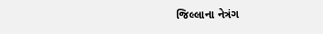જિલ્લાના નેત્રંગ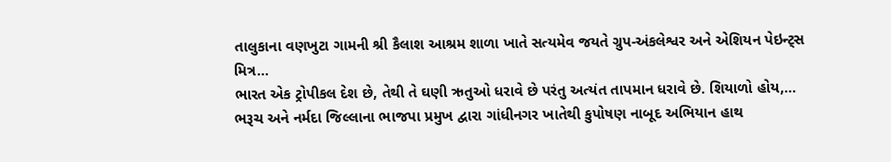તાલુકાના વણખુટા ગામની શ્રી કૈલાશ આશ્રમ શાળા ખાતે સત્યમેવ જયતે ગ્રુપ-અંકલેશ્વર અને એશિયન પેઇન્ટ્સ મિત્ર…
ભારત એક ટ્રોપીકલ દેશ છે, તેથી તે ઘણી ઋતુઓ ધરાવે છે પરંતુ અત્યંત તાપમાન ધરાવે છે. શિયાળો હોય,…
ભરૂચ અને નર્મદા જિલ્લાના ભાજપા પ્રમુખ દ્વારા ગાંધીનગર ખાતેથી કુપોષણ નાબૂદ અભિયાન હાથ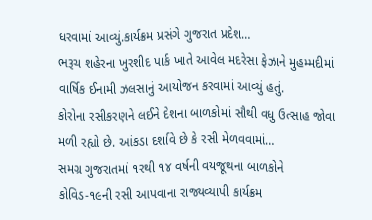ધરવામાં આવ્યું.કાર્યક્રમ પ્રસંગે ગુજરાત પ્રદેશ…
ભરૂચ શહેરના ખુરશીદ પાર્ક ખાતે આવેલ મદરેસા ફેઝાને મુહમ્મદીમાં વાર્ષિક ઈનામી ઝલસાનું આયોજન કરવામાં આવ્યું હતું.
કોરોના રસીકરણને લઈને દેશના બાળકોમાં સૌથી વધુ ઉત્સાહ જોવા મળી રહ્યો છે. આંકડા દર્શાવે છે કે રસી મેળવવામાં…
સમગ્ર ગુજરાતમાં ૧રથી ૧૪ વર્ષની વયજૂથના બાળકોને કોવિડ-૧૯ની રસી આપવાના રાજ્યવ્યાપી કાર્યક્રમ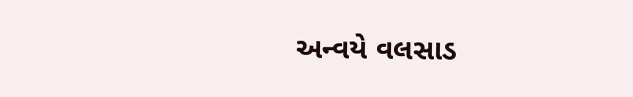અન્વયે વલસાડ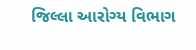જિલ્લા આરોગ્ય વિભાગ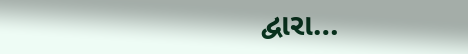દ્વારા…